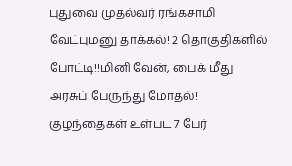புதுவை முதல்வர் ரங்கசாமி வேட்புமனு தாக்கல்! 2 தொகுதிகளில் போட்டி!!மினி வேன், பைக் மீது அரசுப் பேருந்து மோதல்! குழந்தைகள் உள்பட 7 பேர்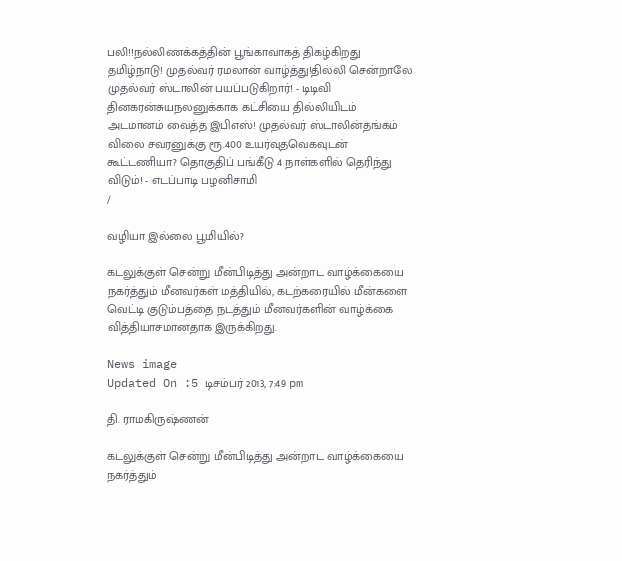பலி!!நல்லிணக்கத்தின் பூங்காவாகத் திகழ்கிறது தமிழ்நாடு! முதல்வர் ரமலான் வாழ்த்து!தில்லி சென்றாலே முதல்வர் ஸ்டாலின் பயப்படுகிறார்! - டிடிவி தினகரன்சுயநலனுக்காக கட்சியை தில்லியிடம் அடமானம் வைத்த இபிஎஸ்! முதல்வர் ஸ்டாலின்தங்கம் விலை சவரனுக்கு ரூ.400 உயர்வுதவெகவுடன் கூட்டணியா? தொகுதிப் பங்கீடு 4 நாள்களில் தெரிந்து விடும்! - எடப்பாடி பழனிசாமி
/

வழியா இல்லை பூமியில்?

கடலுக்குள் சென்று மீன்பிடித்து அன்றாட வாழ்க்கையை நகர்த்தும் மீனவர்கள் மத்தியில், கடற்கரையில் மீன்களை வெட்டி குடும்பத்தை நடத்தும் மீனவர்களின் வாழ்க்கை வித்தியாசமானதாக இருக்கிறது.

News image
Updated On :5 டிசம்பர் 2013, 7:49 pm

தி. ராமகிருஷ்ணன்

கடலுக்குள் சென்று மீன்பிடித்து அன்றாட வாழ்க்கையை நகர்த்தும்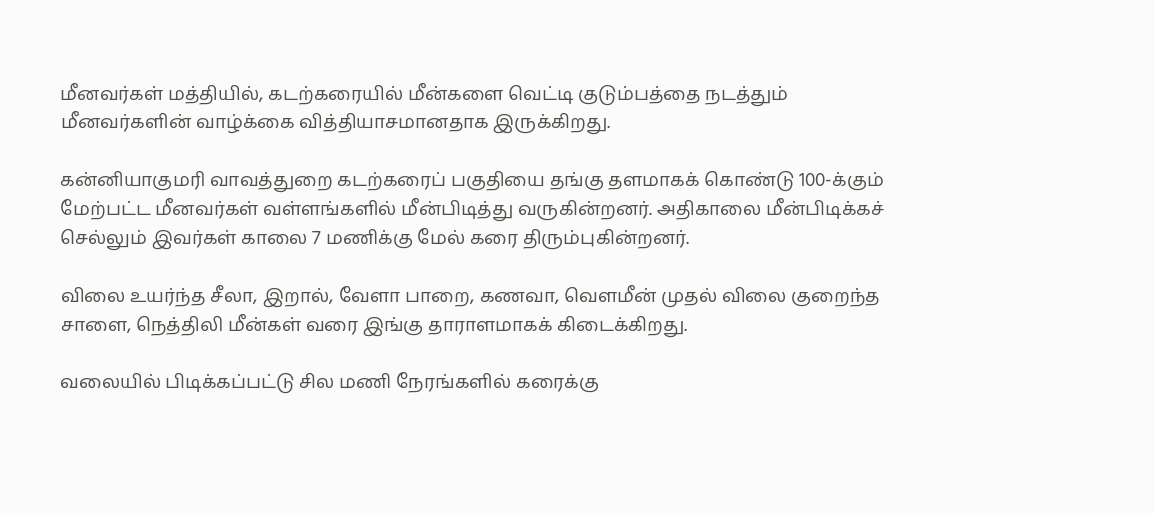மீனவர்கள் மத்தியில், கடற்கரையில் மீன்களை வெட்டி குடும்பத்தை நடத்தும் மீனவர்களின் வாழ்க்கை வித்தியாசமானதாக இருக்கிறது.

கன்னியாகுமரி வாவத்துறை கடற்கரைப் பகுதியை தங்கு தளமாகக் கொண்டு 100-க்கும் மேற்பட்ட மீனவர்கள் வள்ளங்களில் மீன்பிடித்து வருகின்றனர். அதிகாலை மீன்பிடிக்கச் செல்லும் இவர்கள் காலை 7 மணிக்கு மேல் கரை திரும்புகின்றனர்.

விலை உயர்ந்த சீலா, இறால், வேளா பாறை, கணவா, வெளமீன் முதல் விலை குறைந்த சாளை, நெத்திலி மீன்கள் வரை இங்கு தாராளமாகக் கிடைக்கிறது.

வலையில் பிடிக்கப்பட்டு சில மணி நேரங்களில் கரைக்கு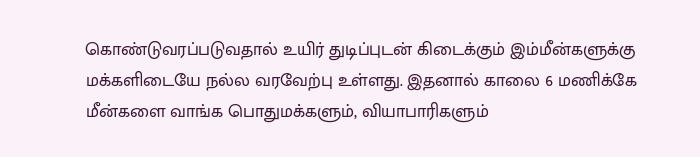கொண்டுவரப்படுவதால் உயிர் துடிப்புடன் கிடைக்கும் இம்மீன்களுக்கு மக்களிடையே நல்ல வரவேற்பு உள்ளது. இதனால் காலை 6 மணிக்கே மீன்களை வாங்க பொதுமக்களும், வியாபாரிகளும்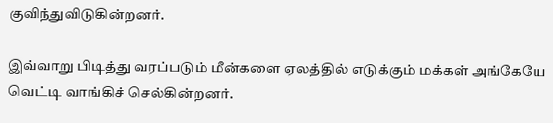குவிந்துவிடுகின்றனர்.

இவ்வாறு பிடித்து வரப்படும் மீன்களை ஏலத்தில் எடுக்கும் மக்கள் அங்கேயே வெட்டி வாங்கிச் செல்கின்றனர்.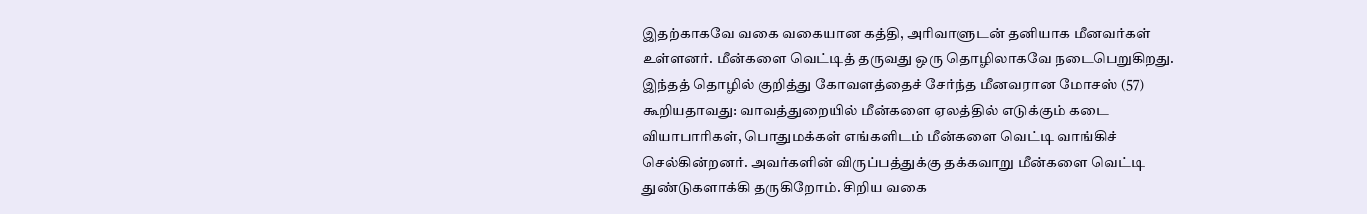இதற்காகவே வகை வகையான கத்தி, அரிவாளுடன் தனியாக மீனவர்கள் உள்ளனர். மீன்களை வெட்டித் தருவது ஒரு தொழிலாகவே நடைபெறுகிறது. இந்தத் தொழில் குறித்து கோவளத்தைச் சேர்ந்த மீனவரான மோசஸ் (57) கூறியதாவது: வாவத்துறையில் மீன்களை ஏலத்தில் எடுக்கும் கடை வியாபாரிகள், பொதுமக்கள் எங்களிடம் மீன்களை வெட்டி வாங்கிச் செல்கின்றனர். அவர்களின் விருப்பத்துக்கு தக்கவாறு மீன்களை வெட்டி துண்டுகளாக்கி தருகிறோம். சிறிய வகை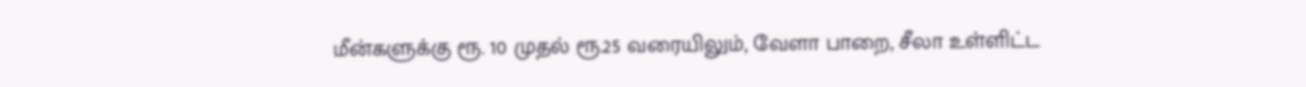மீன்களுக்கு ரூ. 10 முதல் ரூ.25 வரையிலும், வேளா பாறை, சீலா உள்ளிட்ட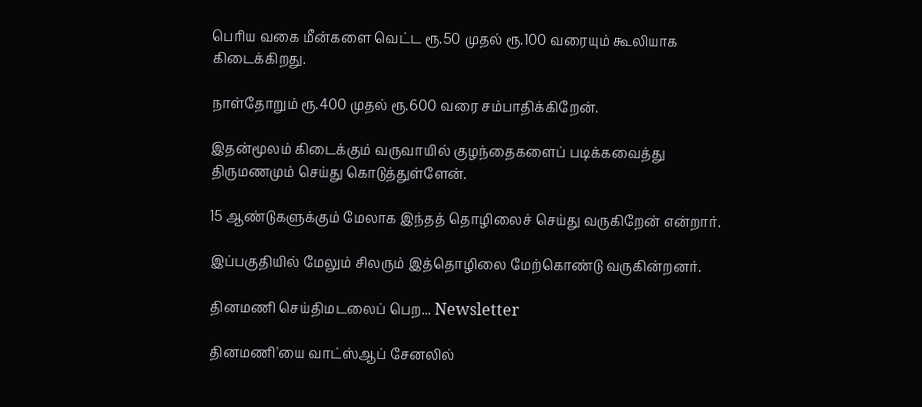பெரிய வகை மீன்களை வெட்ட ரூ.50 முதல் ரூ.100 வரையும் கூலியாக கிடைக்கிறது.

நாள்தோறும் ரூ.400 முதல் ரூ.600 வரை சம்பாதிக்கிறேன்.

இதன்மூலம் கிடைக்கும் வருவாயில் குழந்தைகளைப் படிக்கவைத்து திருமணமும் செய்து கொடுத்துள்ளேன்.

15 ஆண்டுகளுக்கும் மேலாக இந்தத் தொழிலைச் செய்து வருகிறேன் என்றார்.

இப்பகுதியில் மேலும் சிலரும் இத்தொழிலை மேற்கொண்டு வருகின்றனர்.

தினமணி செய்திமடலைப் பெற... Newsletter

தினமணி'யை வாட்ஸ்ஆப் சேனலில்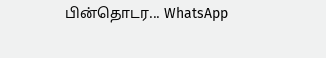பின்தொடர... WhatsApp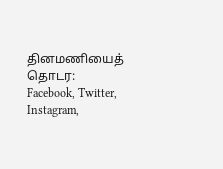தினமணியைத் தொடர: Facebook, Twitter, Instagram,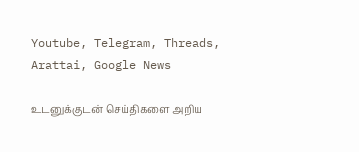Youtube, Telegram, Threads, Arattai, Google News

உடனுக்குடன் செய்திகளை அறிய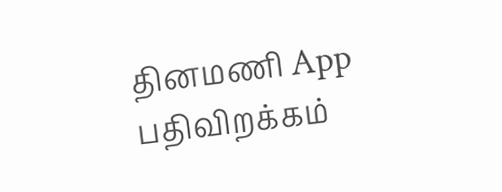தினமணி App பதிவிறக்கம்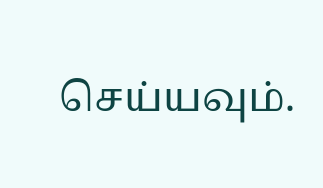செய்யவும்.